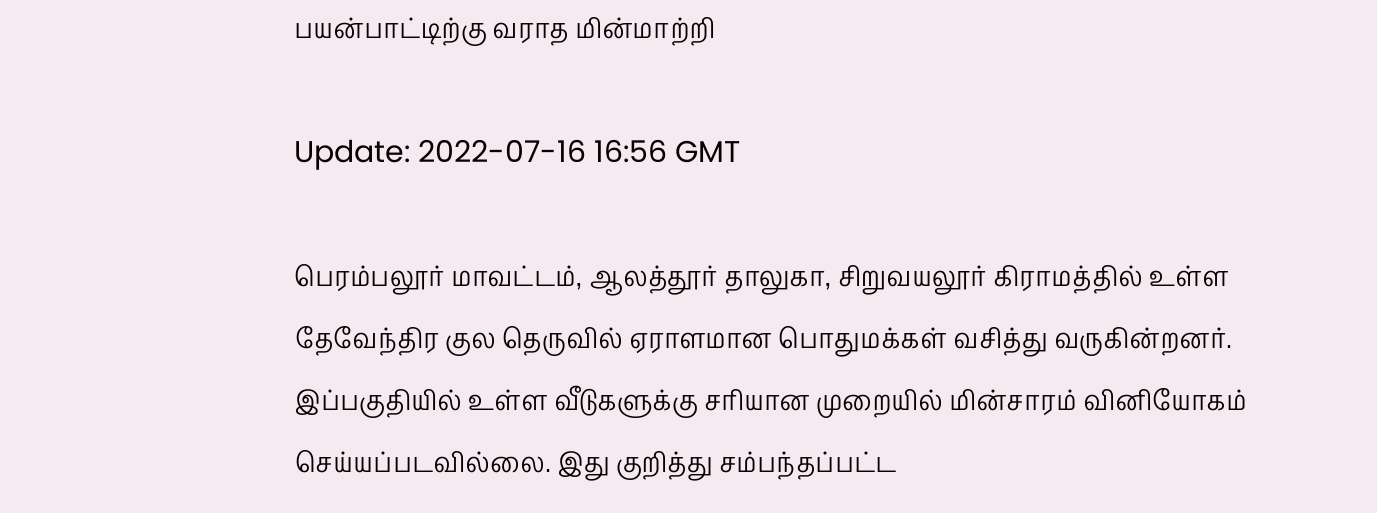பயன்பாட்டிற்கு வராத மின்மாற்றி

Update: 2022-07-16 16:56 GMT

பெரம்பலூர் மாவட்டம், ஆலத்தூர் தாலுகா, சிறுவயலூர் கிராமத்தில் உள்ள தேவேந்திர குல தெருவில் ஏராளமான பொதுமக்கள் வசித்து வருகின்றனர். இப்பகுதியில் உள்ள வீடுகளுக்கு சரியான முறையில் மின்சாரம் வினியோகம் செய்யப்படவில்லை. இது குறித்து சம்பந்தப்பட்ட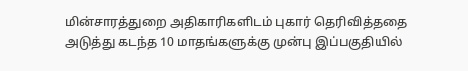மின்சாரத்துறை அதிகாரிகளிடம் புகார் தெரிவித்ததை அடுத்து கடந்த 10 மாதங்களுக்கு முன்பு இப்பகுதியில்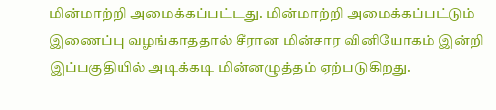மின்மாற்றி அமைக்கப்பட்டது. மின்மாற்றி அமைக்கப்பட்டும் இணைப்பு வழங்காததால் சீரான மின்சார வினியோகம் இன்றி இப்பகுதியில் அடிக்கடி மின்னழுத்தம் ஏற்படுகிறது.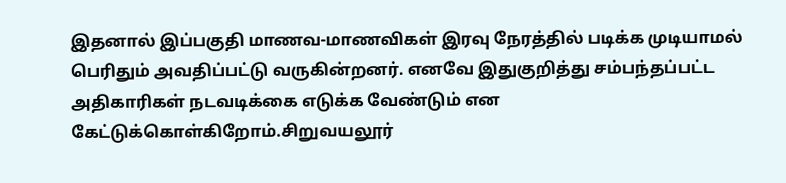இதனால் இப்பகுதி மாணவ-மாணவிகள் இரவு நேரத்தில் படிக்க முடியாமல் பெரிதும் அவதிப்பட்டு வருகின்றனர். எனவே இதுகுறித்து சம்பந்தப்பட்ட அதிகாரிகள் நடவடிக்கை எடுக்க வேண்டும் என கேட்டுக்கொள்கிறோம்.சிறுவயலூர்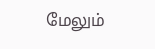மேலும்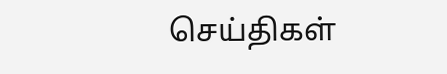செய்திகள்